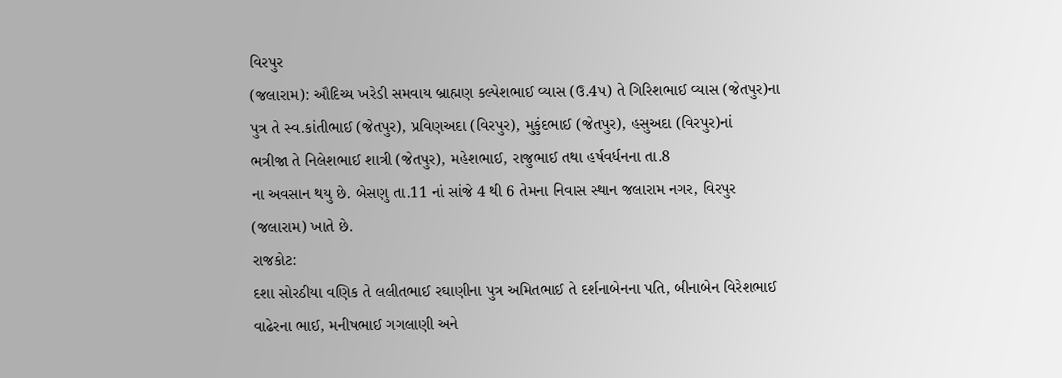વિરપુર
(જલારામ): ઔદિચ્ય ખરેડી સમવાય બ્રાહ્મણ કલ્પેશભાઈ વ્યાસ (ઉ.4પ) તે ગિરિશભાઈ વ્યાસ (જેતપુર)ના
પુત્ર તે સ્વ.કાંતીભાઈ (જેતપુર), પ્રવિણઅદા (વિરપુર), મુકુંદભાઈ (જેતપુર), હસુઅદા (વિરપુર)નાં
ભત્રીજા તે નિલેશભાઈ શાત્રી (જેતપુર), મહેશભાઈ, રાજુભાઈ તથા હર્ષવર્ધનના તા.8
ના અવસાન થયુ છે. બેસણુ તા.11 નાં સાંજે 4 થી 6 તેમના નિવાસ સ્થાન જલારામ નગર, વિરપુર
(જલારામ) ખાતે છે.
રાજકોટ:
દશા સોરઠીયા વણિક તે લલીતભાઈ રઘાણીના પુત્ર અમિતભાઈ તે દર્શનાબેનના પતિ, બીનાબેન વિરેશભાઈ
વાઢેરના ભાઈ, મનીષભાઈ ગગલાણી અને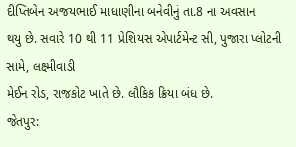દીપ્તિબેન અજયભાઈ માધાણીના બનેવીનું તા.8 ના અવસાન
થયુ છે. સવારે 10 થી 11 પ્રેશિયસ એપાર્ટમેન્ટ સી, પુજારા પ્લોટની સામે, લક્ષ્મીવાડી
મેઈન રોડ, રાજકોટ ખાતે છે. લૌકિક ક્રિયા બંધ છે.
જેતપુર: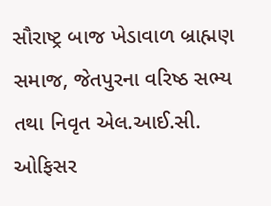સૌરાષ્ટ્ર બાજ ખેડાવાળ બ્રાહ્મણ સમાજ, જેતપુરના વરિષ્ઠ સભ્ય તથા નિવૃત એલ.આઈ.સી. ઓફિસર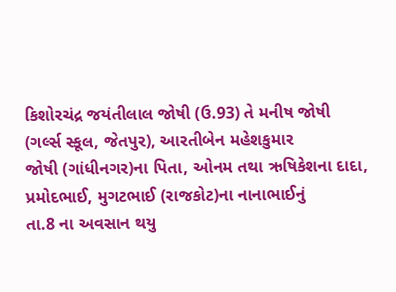કિશોરચંદ્ર જયંતીલાલ જોષી (ઉ.93) તે મનીષ જોષી (ગર્લ્સ સ્કૂલ, જેતપુર), આરતીબેન મહેશકુમાર
જોષી (ગાંધીનગર)ના પિતા, ઓનમ તથા ઋષિકેશના દાદા, પ્રમોદભાઈ, મુગટભાઈ (રાજકોટ)ના નાનાભાઈનું
તા.8 ના અવસાન થયુ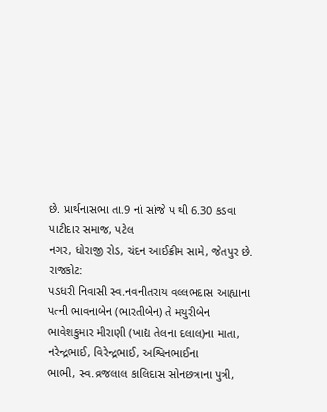છે. પ્રાર્થનાસભા તા.9 નાં સાંજે પ થી 6.30 કડવા પાટીદાર સમાજ, પટેલ
નગર, ધોરાજી રોડ, ચંદન આઈક્રીમ સામે, જેતપુર છે.
રાજકોટ:
પડધરી નિવાસી સ્વ.નવનીતરાય વલ્લભદાસ આહ્યાના પત્ની ભાવનાબેન (ભારતીબેન) તે મયુરીબેન
ભાવેશકુમાર મીરાણી (ખાદ્ય તેલના દલાલ)ના માતા, નરેન્દ્રભાઈ, વિરેન્દ્રભાઈ, અશ્વિનભાઈના
ભાભી, સ્વ.વ્રજલાલ કાલિદાસ સોનછત્રાના પુત્રી,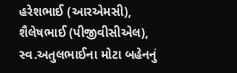હરેશભાઈ (આરએમસી), શૈલેષભાઈ (પીજીવીસીએલ),
સ્વ.અતુલભાઈના મોટા બહેનનું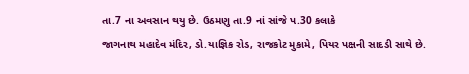તા.7 ના અવસાન થયુ છે. ઉઠમણુ તા.9 નાં સાંજે પ.30 કલાકે
જાગનાથ મહાદેવ મંદિર, ડો.યાજ્ઞિક રોડ, રાજકોટ મુકામે, પિયર પક્ષની સાદડી સાથે છે.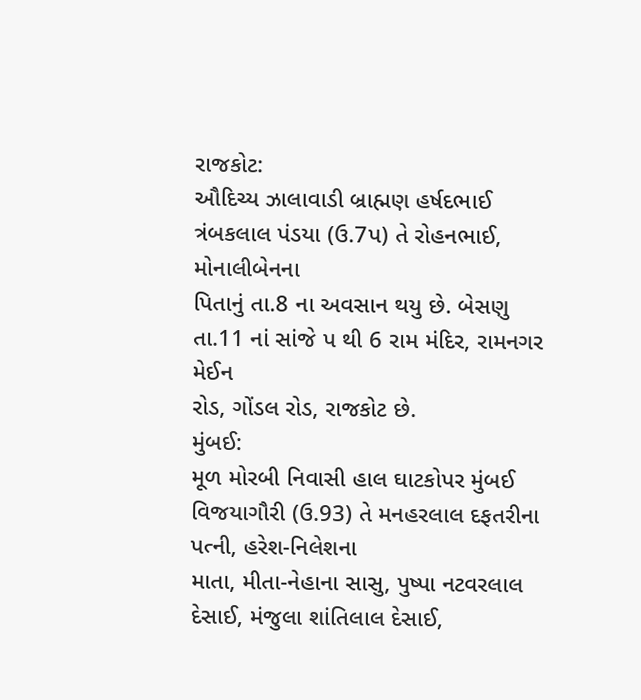રાજકોટ:
ઔદિચ્ય ઝાલાવાડી બ્રાહ્મણ હર્ષદભાઈ ત્રંબકલાલ પંડયા (ઉ.7પ) તે રોહનભાઈ, મોનાલીબેનના
પિતાનું તા.8 ના અવસાન થયુ છે. બેસણુ તા.11 નાં સાંજે પ થી 6 રામ મંદિર, રામનગર મેઈન
રોડ, ગોંડલ રોડ, રાજકોટ છે.
મુંબઈ:
મૂળ મોરબી નિવાસી હાલ ઘાટકોપર મુંબઈ વિજયાગૌરી (ઉ.93) તે મનહરલાલ દફતરીના પત્ની, હરેશ-નિલેશના
માતા, મીતા-નેહાના સાસુ, પુષ્પા નટવરલાલ દેસાઈ, મંજુલા શાંતિલાલ દેસાઈ,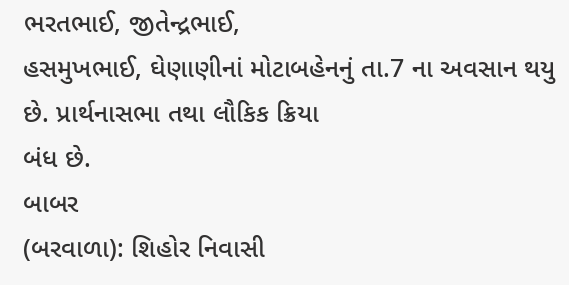ભરતભાઈ, જીતેન્દ્રભાઈ,
હસમુખભાઈ, ઘેણાણીનાં મોટાબહેનનું તા.7 ના અવસાન થયુ છે. પ્રાર્થનાસભા તથા લૌકિક ક્રિયા
બંધ છે.
બાબર
(બરવાળા): શિહોર નિવાસી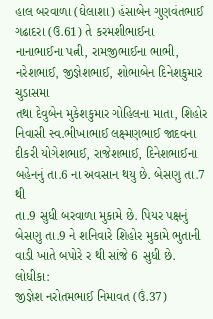હાલ બરવાળા (ઘેલાશા) હંસાબેન ગુણવંતભાઈ ગઢાદરા (ઉ.61) તે કરમશીભાઈના
નાનાભાઈના પત્ની, રામજીભાઈના ભાભી, નરેશભાઈ, જીજ્ઞેશભાઈ, શોભાબેન દિનેશકુમાર ચુડાસમા
તથા દેવુબેન મુકેશકુમાર ગોહિલના માતા, શિહોર નિવાસી સ્વ.ભીખાભાઈ લક્ષ્મણભાઈ જાદવના
દીકરી યોગેશભાઈ, રાજેશભાઈ, દિનેશભાઈના બહેનનું તા.6 ના અવસાન થયુ છે. બેસણુ તા.7 થી
તા.9 સુધી બરવાળા મુકામે છે. પિયર પક્ષનું બેસણુ તા.9 ને શનિવારે શિહોર મુકામે ભુતાની
વાડી ખાતે બપોરે ર થી સાંજે 6 સુધી છે.
લોધીકા:
જીજ્ઞેશ નરોતમભાઈ નિમાવત (ઉં.37)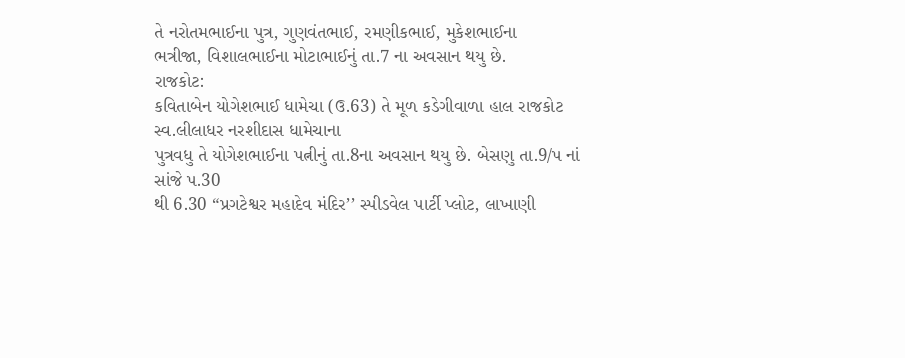તે નરોતમભાઈના પુત્ર, ગુણવંતભાઈ, રમણીકભાઈ, મુકેશભાઈના
ભત્રીજા, વિશાલભાઈના મોટાભાઈનું તા.7 ના અવસાન થયુ છે.
રાજકોટ:
કવિતાબેન યોગેશભાઈ ધામેચા (ઉ.63) તે મૂળ કડેગીવાળા હાલ રાજકોટ સ્વ.લીલાધર નરશીદાસ ધામેચાના
પુત્રવધુ તે યોગેશભાઈના પત્નીનું તા.8ના અવસાન થયુ છે. બેસણુ તા.9/પ નાં સાંજે પ.30
થી 6.30 “પ્રગટેશ્વર મહાદેવ મંદિર’’ સ્પીડવેલ પાર્ટી પ્લોટ, લાખાણી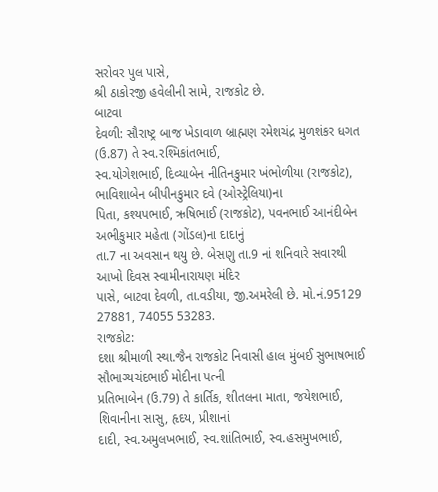સરોવર પુલ પાસે,
શ્રી ઠાકોરજી હવેલીની સામે, રાજકોટ છે.
બાટવા
દેવળી: સૌરાષ્ટ્ર બાજ ખેડાવાળ બ્રાહ્મણ રમેશચંદ્ર મુળશંકર ધગત (ઉ.87) તે સ્વ.રશ્મિકાંતભાઈ,
સ્વ.યોગેશભાઈ, દિવ્યાબેન નીતિનકુમાર ખંભોળીયા (રાજકોટ), ભાવિશાબેન બીપીનકુમાર દવે (ઓસ્ટ્રેલિયા)ના
પિતા, કશ્યપભાઈ, ઋષિભાઈ (રાજકોટ), પવનભાઈ આનંદીબેન અભીકુમાર મહેતા (ગોંડલ)ના દાદાનું
તા.7 ના અવસાન થયુ છે. બેસણુ તા.9 નાં શનિવારે સવારથી આખો દિવસ સ્વામીનારાયણ મંદિર
પાસે, બાટવા દેવળી, તા.વડીયા, જી.અમરેલી છે. મો.નં.95129 27881, 74055 53283.
રાજકોટ:
દશા શ્રીમાળી સ્થા.જૈન રાજકોટ નિવાસી હાલ મુંબઈ સુભાષભાઈ સૌભાગ્યચંદભાઈ મોદીના પત્ની
પ્રતિભાબેન (ઉ.79) તે કાર્તિક, શીતલના માતા, જયેશભાઈ, શિવાનીના સાસુ, હૃદય, પ્રીશાનાં
દાદી, સ્વ.અમુલખભાઈ, સ્વ.શાંતિભાઈ, સ્વ.હસમુખભાઈ,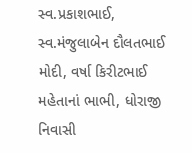સ્વ.પ્રકાશભાઈ, સ્વ.મંજુલાબેન દૌલતભાઈ
મોદી, વર્ષા કિરીટભાઈ મહેતાનાં ભાભી, ધોરાજી નિવાસી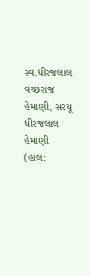સ્વ.ધીરજલાલ વચ્છરાજ હેમાણી, સરયૂ
ધીરજલાલ હેમાણી (હાલ: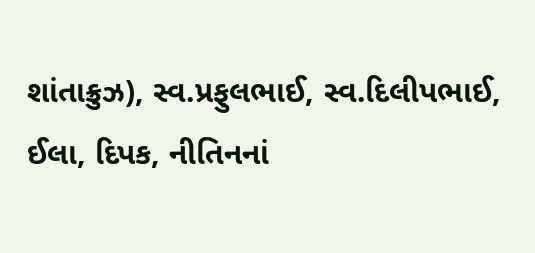શાંતાક્રુઝ), સ્વ.પ્રફુલભાઈ, સ્વ.દિલીપભાઈ, ઈલા, દિપક, નીતિનનાં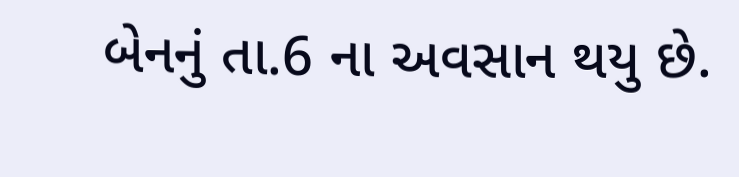બેનનું તા.6 ના અવસાન થયુ છે.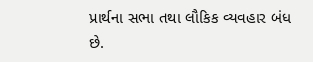પ્રાર્થના સભા તથા લૌકિક વ્યવહાર બંધ છે.